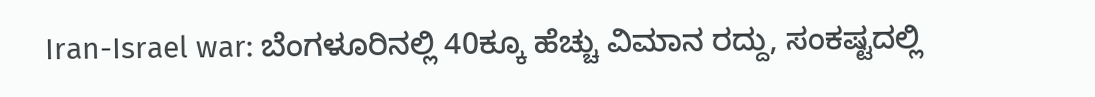Iran-Israel war: ಬೆಂಗಳೂರಿನಲ್ಲಿ 40ಕ್ಕೂ ಹೆಚ್ಚು ವಿಮಾನ ರದ್ದು, ಸಂಕಷ್ಟದಲ್ಲಿ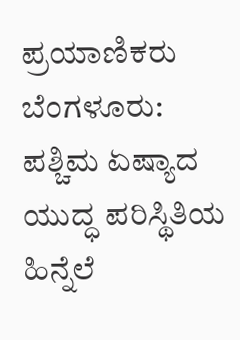ಪ್ರಯಾಣಿಕರು
ಬೆಂಗಳೂರು: ಪಶ್ಚಿಮ ಏಷ್ಯಾದ ಯುದ್ಧ ಪರಿಸ್ಥಿತಿಯ ಹಿನ್ನೆಲೆ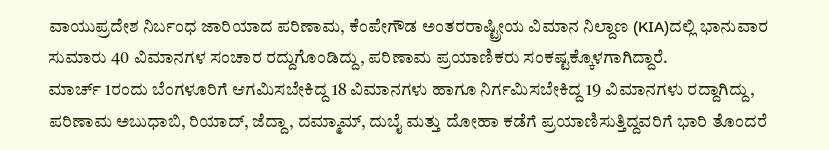ವಾಯುಪ್ರದೇಶ ನಿರ್ಬಂಧ ಜಾರಿಯಾದ ಪರಿಣಾಮ, ಕೆಂಪೇಗೌಡ ಅಂತರರಾಷ್ಟ್ರೀಯ ವಿಮಾನ ನಿಲ್ದಾಣ (KIA)ದಲ್ಲಿ ಭಾನುವಾರ ಸುಮಾರು 40 ವಿಮಾನಗಳ ಸಂಚಾರ ರದ್ದುಗೊಂಡಿದ್ದು, ಪರಿಣಾಮ ಪ್ರಯಾಣಿಕರು ಸಂಕಷ್ಟಕ್ಕೊಳಗಾಗಿದ್ದಾರೆ.
ಮಾರ್ಚ್ 1ರಂದು ಬೆಂಗಳೂರಿಗೆ ಆಗಮಿಸಬೇಕಿದ್ದ 18 ವಿಮಾನಗಳು ಹಾಗೂ ನಿರ್ಗಮಿಸಬೇಕಿದ್ದ 19 ವಿಮಾನಗಳು ರದ್ದಾಗಿದ್ದು, ಪರಿಣಾಮ ಅಬುಧಾಬಿ, ರಿಯಾದ್, ಜೆದ್ದಾ, ದಮ್ಮಾಮ್, ದುಬೈ ಮತ್ತು ದೋಹಾ ಕಡೆಗೆ ಪ್ರಯಾಣಿಸುತ್ತಿದ್ದವರಿಗೆ ಭಾರಿ ತೊಂದರೆ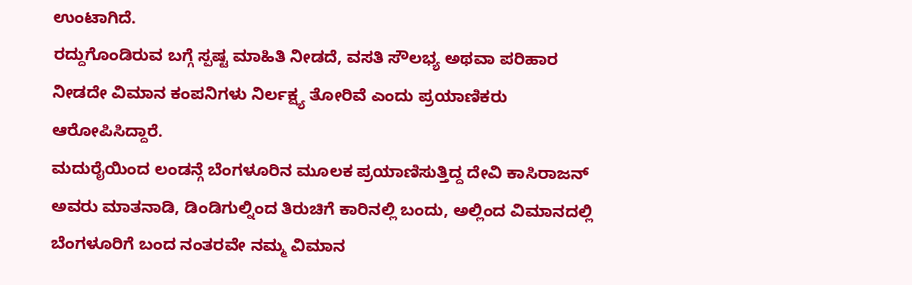ಉಂಟಾಗಿದೆ.
ರದ್ದುಗೊಂಡಿರುವ ಬಗ್ಗೆ ಸ್ಪಷ್ಟ ಮಾಹಿತಿ ನೀಡದೆ, ವಸತಿ ಸೌಲಭ್ಯ ಅಥವಾ ಪರಿಹಾರ ನೀಡದೇ ವಿಮಾನ ಕಂಪನಿಗಳು ನಿರ್ಲಕ್ಷ್ಯ ತೋರಿವೆ ಎಂದು ಪ್ರಯಾಣಿಕರು ಆರೋಪಿಸಿದ್ದಾರೆ.
ಮದುರೈಯಿಂದ ಲಂಡನ್ಗೆ ಬೆಂಗಳೂರಿನ ಮೂಲಕ ಪ್ರಯಾಣಿಸುತ್ತಿದ್ದ ದೇವಿ ಕಾಸಿರಾಜನ್ ಅವರು ಮಾತನಾಡಿ, ಡಿಂಡಿಗುಲ್ನಿಂದ ತಿರುಚಿಗೆ ಕಾರಿನಲ್ಲಿ ಬಂದು, ಅಲ್ಲಿಂದ ವಿಮಾನದಲ್ಲಿ ಬೆಂಗಳೂರಿಗೆ ಬಂದ ನಂತರವೇ ನಮ್ಮ ವಿಮಾನ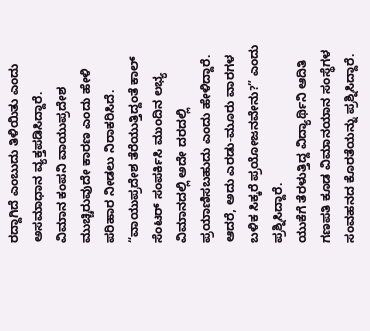ರದ್ದಾಗಿದೆ ಎಂಬುದು ತಿಳಿಯಿತು ಎಂದು ಅಸಮಾಧಾನ ವ್ಯಕ್ತಪಡಿಸಿದ್ದಾರೆ.
ವಿಮಾನ ಕಂಪನಿ ವಾಯುಪ್ರದೇಶ ಮುಚ್ಚಿರುವುದೇ ಕಾರಣ ಎಂದು ಹೇಳಿ ಪರಿಹಾರ ನೀಡಲು ನಿರಾಕರಿಸಿದೆ. “ವಾಯುಪ್ರದೇಶ ತೆರೆಯುತ್ತಿದ್ದಂತೆ ಕಾಲ್ ಸೆಂಟರ್ ಸಂಪರ್ಕಿಸಿ ಮುಂದಿನ ಲಭ್ಯ ವಿಮಾನದಲ್ಲಿ ಅದೇ ದರದಲ್ಲಿ ಪ್ರಯಾಣಿಸಬಹುದು ಎಂದು ಹೇಳಿದ್ದಾರೆ. ಆದರೆ, ಅದು ಎರಡು-ಮೂರು ವಾರಗಳ ಬಳಿಕ ಸಿಕ್ಕರೆ ಪ್ರಯೋಜನವೇನು?” ಎಂದು ಪ್ರಶ್ನಿಸಿದ್ದಾರೆ.
ಯುಕೆಗೆ ತೆರಳುತ್ತಿದ್ದ ವಿದ್ಯಾರ್ಥಿನಿ ಆದಿತಿ ಗಣಪತಿ ಕೂಡ ವಿಮಾನಯಾನ ಸಂಸ್ಥೆಗಳ ಸಂವಹನದ ಕೊರತೆಯನ್ನು ಪ್ರಶ್ನಿಸಿದ್ದಾರೆ.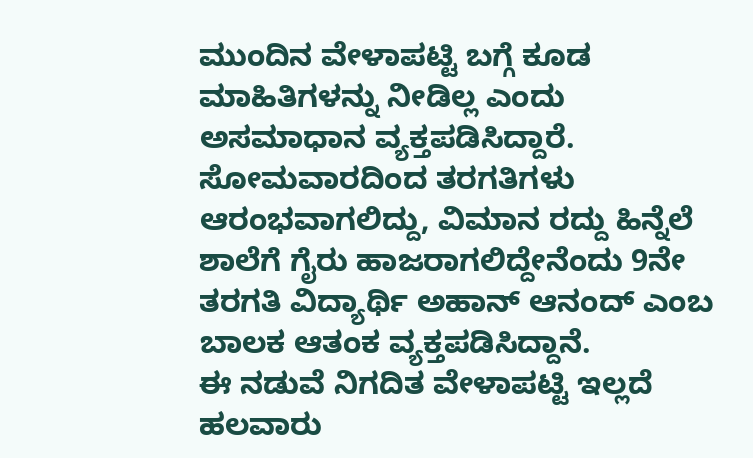ಮುಂದಿನ ವೇಳಾಪಟ್ಟಿ ಬಗ್ಗೆ ಕೂಡ ಮಾಹಿತಿಗಳನ್ನು ನೀಡಿಲ್ಲ ಎಂದು ಅಸಮಾಧಾನ ವ್ಯಕ್ತಪಡಿಸಿದ್ದಾರೆ.
ಸೋಮವಾರದಿಂದ ತರಗತಿಗಳು ಆರಂಭವಾಗಲಿದ್ದು, ವಿಮಾನ ರದ್ದು ಹಿನ್ನೆಲೆ ಶಾಲೆಗೆ ಗೈರು ಹಾಜರಾಗಲಿದ್ದೇನೆಂದು 9ನೇ ತರಗತಿ ವಿದ್ಯಾರ್ಥಿ ಅಹಾನ್ ಆನಂದ್ ಎಂಬ ಬಾಲಕ ಆತಂಕ ವ್ಯಕ್ತಪಡಿಸಿದ್ದಾನೆ.
ಈ ನಡುವೆ ನಿಗದಿತ ವೇಳಾಪಟ್ಟಿ ಇಲ್ಲದೆ ಹಲವಾರು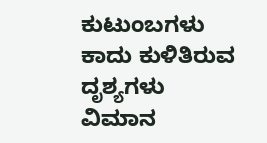ಕುಟುಂಬಗಳು ಕಾದು ಕುಳಿತಿರುವ ದೃಶ್ಯಗಳು ವಿಮಾನ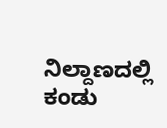ನಿಲ್ದಾಣದಲ್ಲಿ ಕಂಡು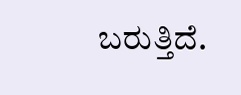ಬರುತ್ತಿದೆ.